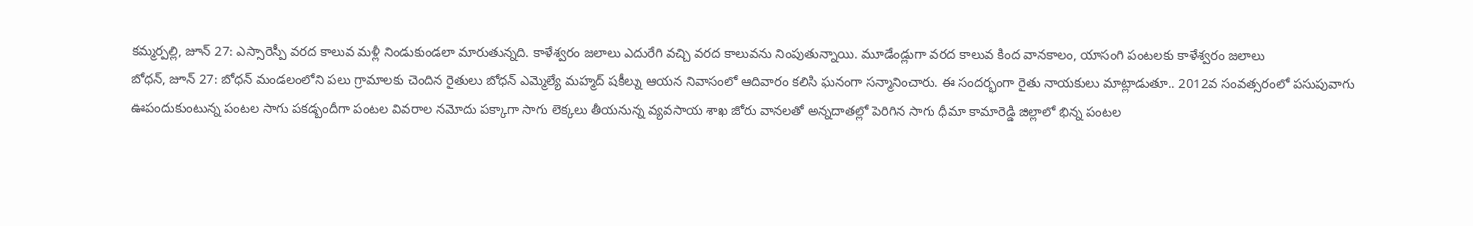కమ్మర్పల్లి, జూన్ 27: ఎస్సారెస్పీ వరద కాలువ మళ్లీ నిండుకుండలా మారుతున్నది. కాళేశ్వరం జలాలు ఎదురేగి వచ్చి వరద కాలువను నింపుతున్నాయి. మూడేండ్లుగా వరద కాలువ కింద వానకాలం, యాసంగి పంటలకు కాళేశ్వరం జలాలు
బోధన్, జూన్ 27: బోధన్ మండలంలోని పలు గ్రామాలకు చెందిన రైతులు బోధన్ ఎమ్మెల్యే మహ్మద్ షకీల్ను ఆయన నివాసంలో ఆదివారం కలిసి ఘనంగా సన్మానించారు. ఈ సందర్భంగా రైతు నాయకులు మాట్లాడుతూ.. 2012వ సంవత్సరంలో పసుపువాగు
ఊపందుకుంటున్న పంటల సాగు పకడ్బందీగా పంటల వివరాల నమోదు పక్కాగా సాగు లెక్కలు తీయనున్న వ్యవసాయ శాఖ జోరు వానలతో అన్నదాతల్లో పెరిగిన సాగు ధీమా కామారెడ్డి జిల్లాలో భిన్న పంటల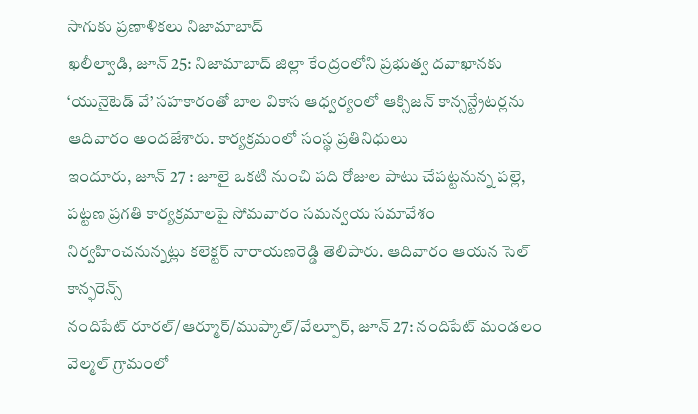సాగుకు ప్రణాళికలు నిజామాబాద్
ఖలీల్వాడి, జూన్ 25: నిజామాబాద్ జిల్లా కేంద్రంలోని ప్రభుత్వ దవాఖానకు ‘యునైటెడ్ వే’ సహకారంతో బాల వికాస ఆధ్వర్యంలో ఆక్సిజన్ కాన్సన్ట్రేటర్లను ఆదివారం అందజేశారు. కార్యక్రమంలో సంస్థ ప్రతినిధులు
ఇందూరు, జూన్ 27 : జూలై ఒకటి నుంచి పది రోజుల పాటు చేపట్టనున్న పల్లె, పట్టణ ప్రగతి కార్యక్రమాలపై సోమవారం సమన్వయ సమావేశం నిర్వహించనున్నట్లు కలెక్టర్ నారాయణరెడ్డి తెలిపారు. ఆదివారం ఆయన సెల్ కాన్ఫరెన్స్
నందిపేట్ రూరల్/ఆర్మూర్/ముప్కాల్/వేల్పూర్, జూన్ 27: నందిపేట్ మండలం వెల్మల్ గ్రామంలో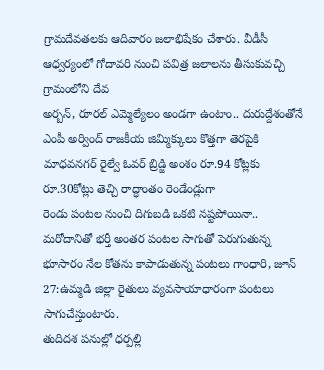గ్రామదేవతలకు ఆదివారం జలాభిషేకం చేశారు. వీడీసీ ఆధ్వర్యంలో గోదావరి నుంచి పవిత్ర జలాలను తీసుకువచ్చి గ్రామంలోని దేవ
అర్బన్, రూరల్ ఎమ్మెల్యేలం అండగా ఉంటాం.. దురుద్దేశంతోనే ఎంపీ అర్వింద్ రాజకీయ జిమ్మిక్కులు కొత్తగా తెరపైకి మాధవనగర్ రైల్వే ఓవర్ బ్రిడ్జి అంశం రూ.94 కోట్లకు రూ.30కోట్లు తెచ్చి రాద్ధాంతం రెండేండ్లుగా
రెండు పంటల నుంచి దిగుబడి ఒకటి నష్టపోయినా.. మరోదానితో భర్తీ అంతర పంటల సాగుతో పెరుగుతున్న భూసారం నేల కోతను కాపాడుతున్న పంటలు గాంధారి, జూన్ 27:ఉమ్మడి జిల్లా రైతులు వ్యవసాయాధారంగా పంటలు సాగుచేస్తుంటారు.
తుదిదశ పనుల్లో ధర్పల్లి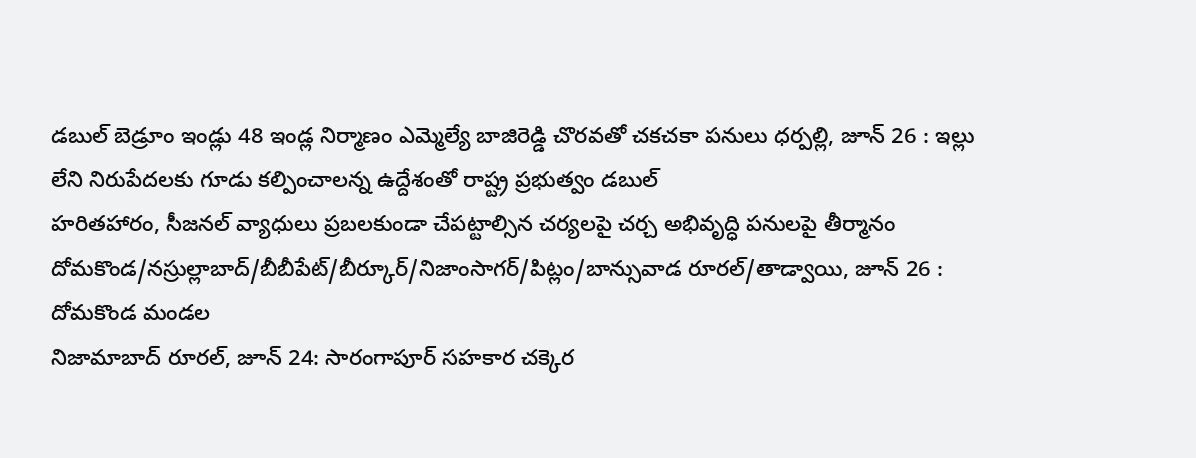డబుల్ బెడ్రూం ఇండ్లు 48 ఇండ్ల నిర్మాణం ఎమ్మెల్యే బాజిరెడ్డి చొరవతో చకచకా పనులు ధర్పల్లి, జూన్ 26 : ఇల్లు లేని నిరుపేదలకు గూడు కల్పించాలన్న ఉద్దేశంతో రాష్ట్ర ప్రభుత్వం డబుల్
హరితహారం, సీజనల్ వ్యాధులు ప్రబలకుండా చేపట్టాల్సిన చర్యలపై చర్చ అభివృద్ధి పనులపై తీర్మానం దోమకొండ/నస్రుల్లాబాద్/బీబీపేట్/బీర్కూర్/నిజాంసాగర్/పిట్లం/బాన్సువాడ రూరల్/తాడ్వాయి, జూన్ 26 : దోమకొండ మండల
నిజామాబాద్ రూరల్, జూన్ 24: సారంగాపూర్ సహకార చక్కెర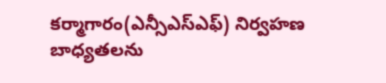కర్మాగారం(ఎన్సీఎస్ఎఫ్) నిర్వహణ బాధ్యతలను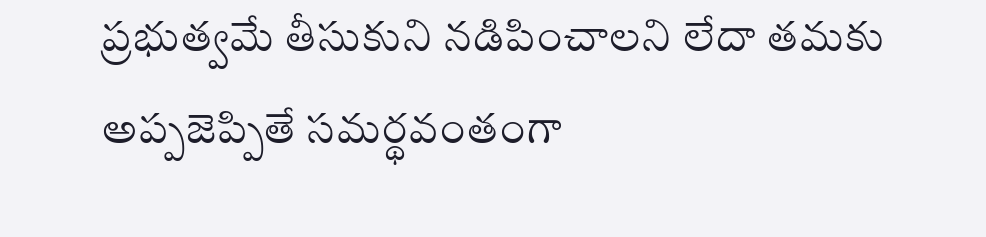ప్రభుత్వమే తీసుకుని నడిపించాలని లేదా తమకు అప్పజెప్పితే సమర్థవంతంగా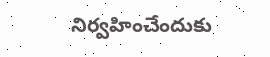నిర్వహించేందుకు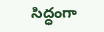సిద్ధంగా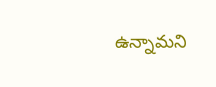ఉన్నామని